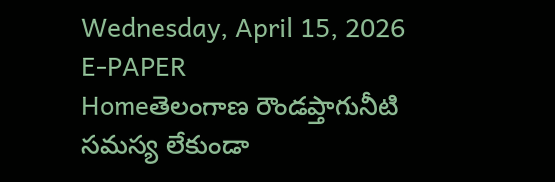Wednesday, April 15, 2026
E-PAPER
Homeతెలంగాణ రౌండప్తాగునీటి సమస్య లేకుండా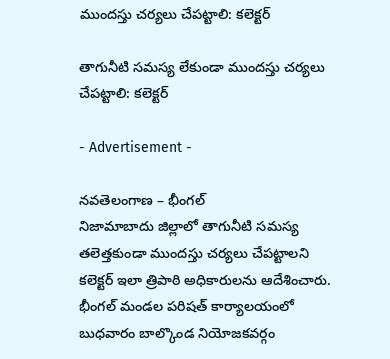ముందస్తు చర్యలు చేపట్టాలి: కలెక్టర్

తాగునీటి సమస్య లేకుండా ముందస్తు చర్యలు చేపట్టాలి: కలెక్టర్

- Advertisement -

నవతెలంగాణ – భీంగల్
నిజామాబాదు జిల్లాలో తాగునీటి సమస్య తలెత్తకుండా ముందస్తు చర్యలు చేపట్టాలని కలెక్టర్ ఇలా త్రిపాఠి అధికారులను ఆదేశించారు. భీంగల్ మండల పరిషత్ కార్యాలయంలో బుధవారం బాల్కొండ నియోజకవర్గం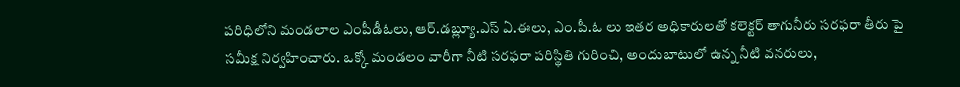పరిధిలోని మండలాల ఎంపీడీఓలు, ఆర్.డబ్ల్యూ.ఎస్ ఏ.ఈలు, ఎం.పీ.ఓ లు ఇతర అధికారులతో కలెక్టర్ తాగునీరు సరఫరా తీరు పై సమీక్ష నిర్వహించారు. ఒక్కో మండలం వారీగా నీటి సరఫరా పరిస్థితి గురించి, అందుబాటులో ఉన్న నీటి వనరులు,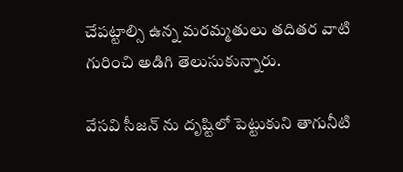చేపట్టాల్సి ఉన్న మరమ్మతులు తదితర వాటి గురించి అడిగి తెలుసుకున్నారు.

వేసవి సీజన్ ను దృష్టిలో పెట్టుకుని తాగునీటి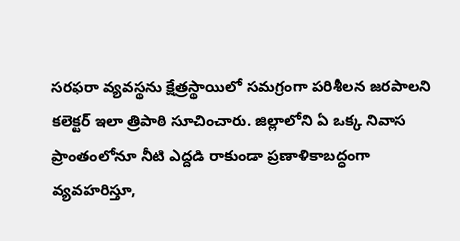సరఫరా వ్యవస్థను క్షేత్రస్థాయిలో సమగ్రంగా పరిశీలన జరపాలని కలెక్టర్ ఇలా త్రిపాఠి సూచించారు. జిల్లాలోని ఏ ఒక్క నివాస ప్రాంతంలోనూ నీటి ఎద్దడి రాకుండా ప్రణాళికాబద్ధంగా వ్యవహరిస్తూ,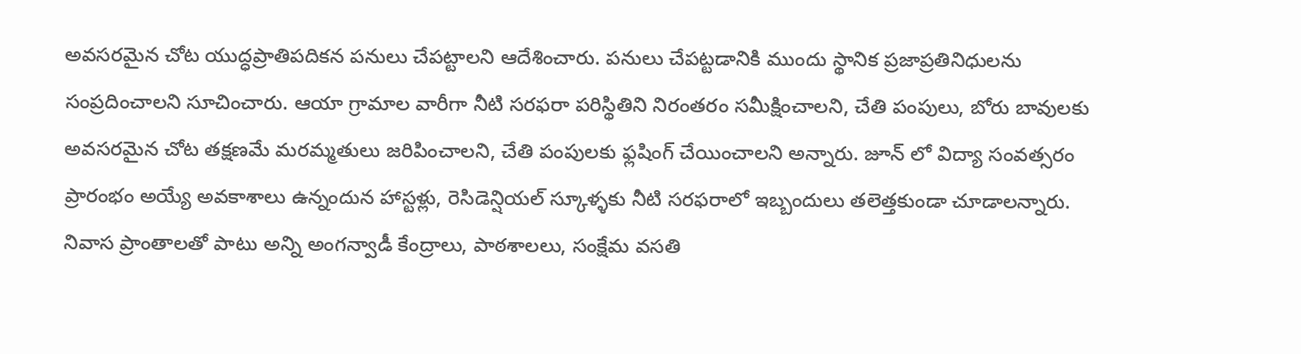అవసరమైన చోట యుద్ధప్రాతిపదికన పనులు చేపట్టాలని ఆదేశించారు. పనులు చేపట్టడానికి ముందు స్థానిక ప్రజాప్రతినిధులను సంప్రదించాలని సూచించారు. ఆయా గ్రామాల వారీగా నీటి సరఫరా పరిస్థితిని నిరంతరం సమీక్షించాలని, చేతి పంపులు, బోరు బావులకు అవసరమైన చోట తక్షణమే మరమ్మతులు జరిపించాలని, చేతి పంపులకు ఫ్లషింగ్ చేయించాలని అన్నారు. జూన్ లో విద్యా సంవత్సరం ప్రారంభం అయ్యే అవకాశాలు ఉన్నందున హాస్టళ్లు, రెసిడెన్షియల్ స్కూళ్ళకు నీటి సరఫరాలో ఇబ్బందులు తలెత్తకుండా చూడాలన్నారు. నివాస ప్రాంతాలతో పాటు అన్ని అంగన్వాడీ కేంద్రాలు, పాఠశాలలు, సంక్షేమ వసతి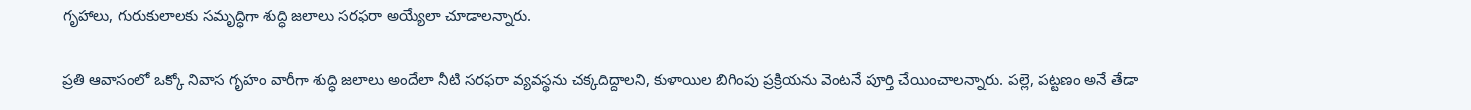గృహాలు, గురుకులాలకు సమృద్ధిగా శుద్ధి జలాలు సరఫరా అయ్యేలా చూడాలన్నారు.

ప్రతి ఆవాసంలో ఒక్కో నివాస గృహం వారీగా శుద్ధి జలాలు అందేలా నీటి సరఫరా వ్యవస్థను చక్కదిద్దాలని, కుళాయిల బిగింపు ప్రక్రియను వెంటనే పూర్తి చేయించాలన్నారు. పల్లె, పట్టణం అనే తేడా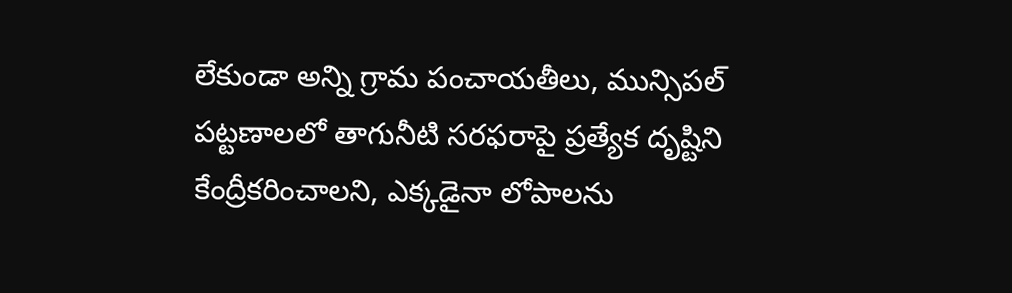లేకుండా అన్ని గ్రామ పంచాయతీలు, మున్సిపల్ పట్టణాలలో తాగునీటి సరఫరాపై ప్రత్యేక దృష్టిని కేంద్రీకరించాలని, ఎక్కడైనా లోపాలను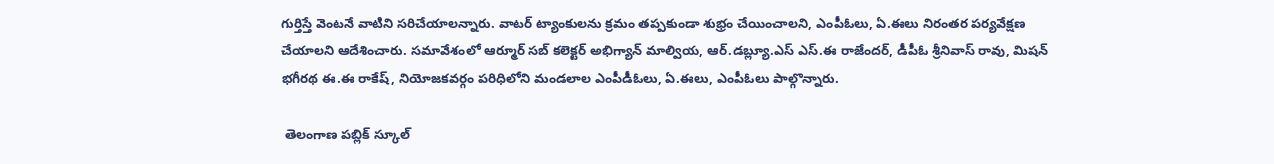గుర్తిస్తే వెంటనే వాటిని సరిచేయాలన్నారు. వాటర్ ట్యాంకులను క్రమం తప్పకుండా శుభ్రం చేయించాలని, ఎంపీఓలు, ఏ.ఈలు నిరంతర పర్యవేక్షణ చేయాలని ఆదేశించారు. సమావేశంలో ఆర్మూర్ సబ్ కలెక్టర్ అభిగ్యాన్ మాల్వియ, ఆర్.డబ్ల్యూ.ఎస్ ఎస్.ఈ రాజేందర్, డీపీఓ శ్రీనివాస్ రావు, మిషన్ భగీరథ ఈ.ఈ రాకేష్, నియోజకవర్గం పరిధిలోని మండలాల ఎంపీడీఓలు, ఏ.ఈలు, ఎంపీఓలు పాల్గొన్నారు.

 తెలంగాణ పబ్లిక్ స్కూల్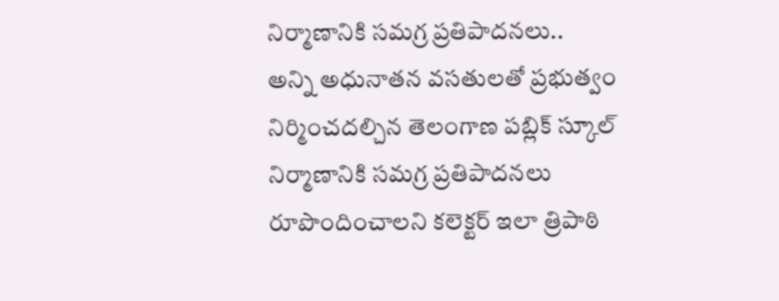నిర్మాణానికి సమగ్ర ప్రతిపాదనలు..
అన్ని అధునాతన వసతులతో ప్రభుత్వం నిర్మించదల్చిన తెలంగాణ పబ్లిక్ స్కూల్ నిర్మాణానికి సమగ్ర ప్రతిపాదనలు రూపొందించాలని కలెక్టర్ ఇలా త్రిపాఠి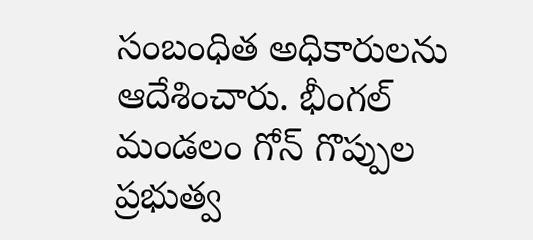సంబంధిత అధికారులను ఆదేశించారు. భీంగల్ మండలం గోన్ గొప్పుల ప్రభుత్వ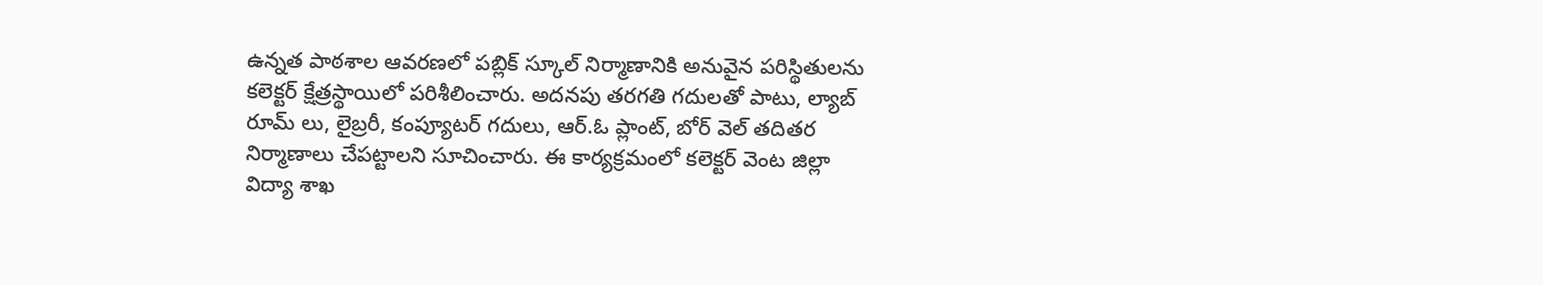ఉన్నత పాఠశాల ఆవరణలో పబ్లిక్ స్కూల్ నిర్మాణానికి అనువైన పరిస్థితులను కలెక్టర్ క్షేత్రస్థాయిలో పరిశీలించారు. అదనపు తరగతి గదులతో పాటు, ల్యాబ్ రూమ్ లు, లైబ్రరీ, కంప్యూటర్ గదులు, ఆర్.ఓ ప్లాంట్, బోర్ వెల్ తదితర నిర్మాణాలు చేపట్టాలని సూచించారు. ఈ కార్యక్రమంలో కలెక్టర్ వెంట జిల్లా విద్యా శాఖ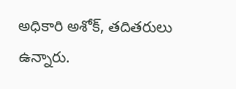అధికారి అశోక్, తదితరులు ఉన్నారు.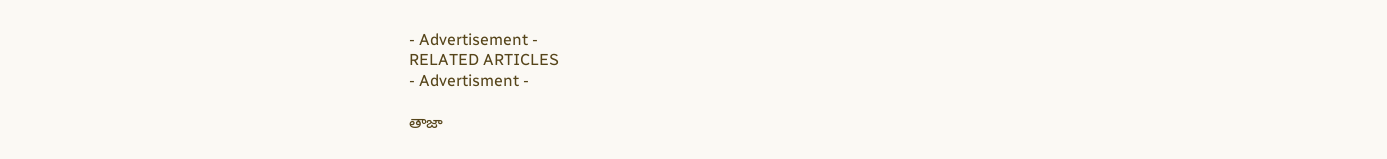- Advertisement -
RELATED ARTICLES
- Advertisment -

తాజా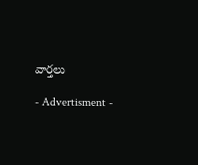వార్తలు

- Advertisment -